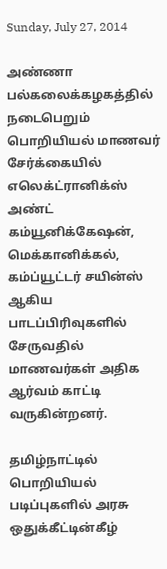Sunday, July 27, 2014

அண்ணா பல்கலைக்கழகத்தில் நடைபெறும் பொறியியல் மாணவர் சேர்க்கையில் எலெக்ட்ரானிக்ஸ் அண்ட் கம்யூனிக்கேஷன், மெக்கானிக்கல், கம்ப்யூட்டர் சயின்ஸ் ஆகிய பாடப்பிரிவுகளில் சேருவதில் மாணவர்கள் அதிக ஆர்வம் காட்டி வருகின்றனர்.

தமிழ்நாட்டில் பொறியியல் படிப்புகளில் அரசு ஒதுக்கீட்டின்கீழ்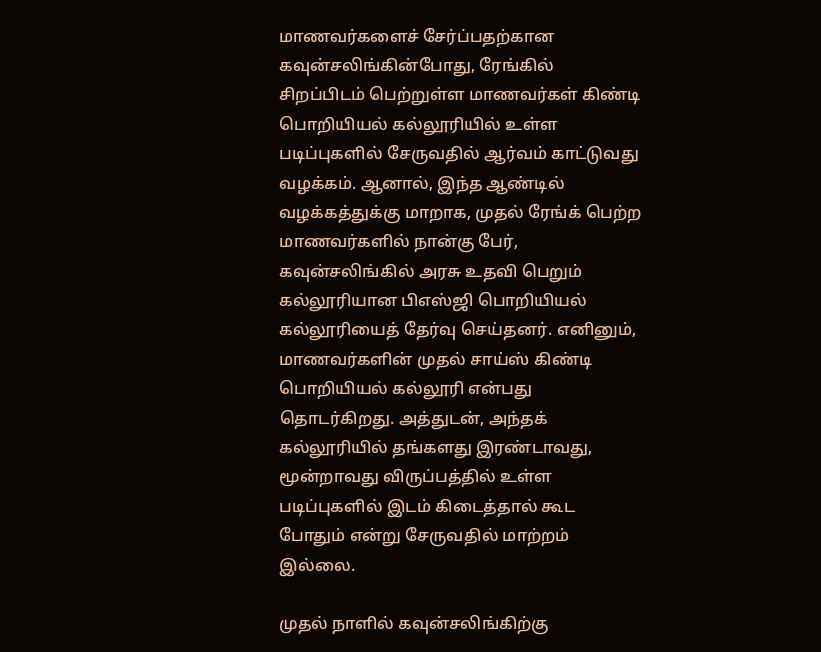மாணவர்களைச் சேர்ப்பதற்கான கவுன்சலிங்கின்போது, ரேங்கில் சிறப்பிடம் பெற்றுள்ள மாணவர்கள் கிண்டி பொறியியல் கல்லூரியில் உள்ள படிப்புகளில் சேருவதில் ஆர்வம் காட்டுவது வழக்கம். ஆனால், இந்த ஆண்டில் வழக்கத்துக்கு மாறாக, முதல் ரேங்க் பெற்ற மாணவர்களில் நான்கு பேர், கவுன்சலிங்கில் அரசு உதவி பெறும் கல்லூரியான பிஎஸ்ஜி பொறியியல் கல்லூரியைத் தேர்வு செய்தனர். எனினும், மாணவர்களின் முதல் சாய்ஸ் கிண்டி பொறியியல் கல்லூரி என்பது தொடர்கிறது. அத்துடன், அந்தக் கல்லூரியில் தங்களது இரண்டாவது, மூன்றாவது விருப்பத்தில் உள்ள படிப்புகளில் இடம் கிடைத்தால் கூட போதும் என்று சேருவதில் மாற்றம் இல்லை.

முதல் நாளில் கவுன்சலிங்கிற்கு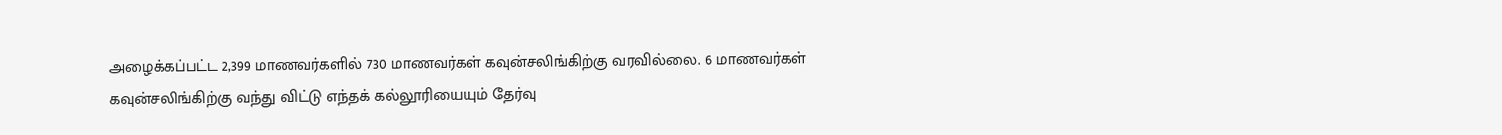அழைக்கப்பட்ட 2,399 மாணவர்களில் 730 மாணவர்கள் கவுன்சலிங்கிற்கு வரவில்லை. 6 மாணவர்கள் கவுன்சலிங்கிற்கு வந்து விட்டு எந்தக் கல்லூரியையும் தேர்வு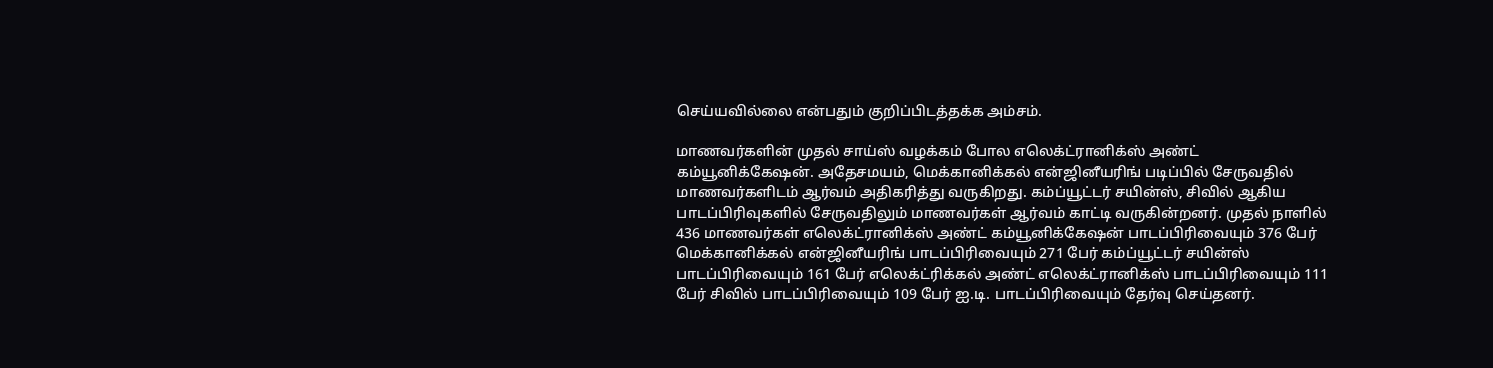செய்யவில்லை என்பதும் குறிப்பிடத்தக்க அம்சம்.

மாணவர்களின் முதல் சாய்ஸ் வழக்கம் போல எலெக்ட்ரானிக்ஸ் அண்ட் கம்யூனிக்கேஷன். அதேசமயம், மெக்கானிக்கல் என்ஜினீயரிங் படிப்பில் சேருவதில் மாணவர்களிடம் ஆர்வம் அதிகரித்து வருகிறது. கம்ப்யூட்டர் சயின்ஸ், சிவில் ஆகிய பாடப்பிரிவுகளில் சேருவதிலும் மாணவர்கள் ஆர்வம் காட்டி வருகின்றனர். முதல் நாளில் 436 மாணவர்கள் எலெக்ட்ரானிக்ஸ் அண்ட் கம்யூனிக்கேஷன் பாடப்பிரிவையும் 376 பேர் மெக்கானிக்கல் என்ஜினீயரிங் பாடப்பிரிவையும் 271 பேர் கம்ப்யூட்டர் சயின்ஸ் பாடப்பிரிவையும் 161 பேர் எலெக்ட்ரிக்கல் அண்ட் எலெக்ட்ரானிக்ஸ் பாடப்பிரிவையும் 111 பேர் சிவில் பாடப்பிரிவையும் 109 பேர் ஐ.டி. பாடப்பிரிவையும் தேர்வு செய்தனர்.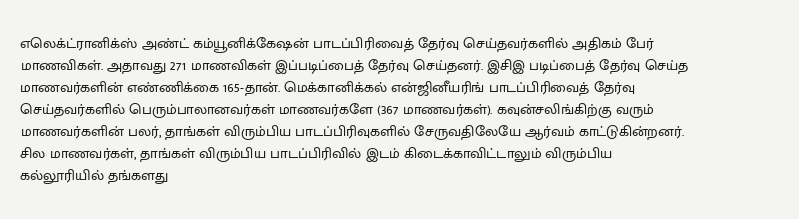எலெக்ட்ரானிக்ஸ் அண்ட் கம்யூனிக்கேஷன் பாடப்பிரிவைத் தேர்வு செய்தவர்களில் அதிகம் பேர் மாணவிகள். அதாவது 271 மாணவிகள் இப்படிப்பைத் தேர்வு செய்தனர். இசிஇ படிப்பைத் தேர்வு செய்த மாணவர்களின் எண்ணிக்கை 165-தான். மெக்கானிக்கல் என்ஜினீயரிங் பாடப்பிரிவைத் தேர்வு செய்தவர்களில் பெரும்பாலானவர்கள் மாணவர்களே (367 மாணவர்கள்). கவுன்சலிங்கிற்கு வரும் மாணவர்களின் பலர், தாங்கள் விரும்பிய பாடப்பிரிவுகளில் சேருவதிலேயே ஆர்வம் காட்டுகின்றனர். சில மாணவர்கள், தாங்கள் விரும்பிய பாடப்பிரிவில் இடம் கிடைக்காவிட்டாலும் விரும்பிய கல்லூரியில் தங்களது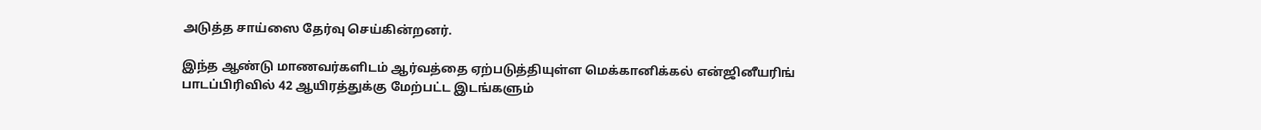அடுத்த சாய்ஸை தேர்வு செய்கின்றனர்.

இந்த ஆண்டு மாணவர்களிடம் ஆர்வத்தை ஏற்படுத்தியுள்ள மெக்கானிக்கல் என்ஜினீயரிங் பாடப்பிரிவில் 42 ஆயிரத்துக்கு மேற்பட்ட இடங்களும்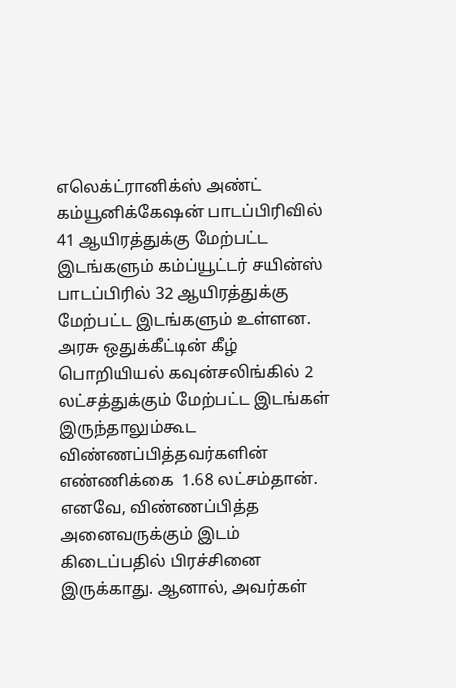எலெக்ட்ரானிக்ஸ் அண்ட் கம்யூனிக்கேஷன் பாடப்பிரிவில் 41 ஆயிரத்துக்கு மேற்பட்ட இடங்களும் கம்ப்யூட்டர் சயின்ஸ் பாடப்பிரில் 32 ஆயிரத்துக்கு மேற்பட்ட இடங்களும் உள்ளன. அரசு ஒதுக்கீட்டின் கீழ் பொறியியல் கவுன்சலிங்கில் 2 லட்சத்துக்கும் மேற்பட்ட இடங்கள் இருந்தாலும்கூட விண்ணப்பித்தவர்களின் எண்ணிக்கை  1.68 லட்சம்தான். எனவே, விண்ணப்பித்த அனைவருக்கும் இடம் கிடைப்பதில் பிரச்சினை இருக்காது. ஆனால், அவர்கள்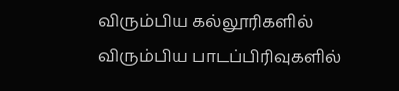விரும்பிய கல்லூரிகளில் விரும்பிய பாடப்பிரிவுகளில்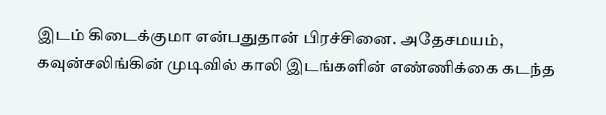இடம் கிடைக்குமா என்பதுதான் பிரச்சினை. அதேசமயம்,  கவுன்சலிங்கின் முடிவில் காலி இடங்களின் எண்ணிக்கை கடந்த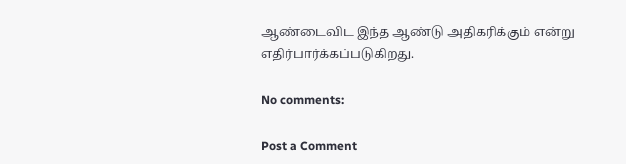ஆண்டைவிட இந்த ஆண்டு அதிகரிக்கும் என்று எதிர்பார்க்கப்படுகிறது.

No comments:

Post a Comment